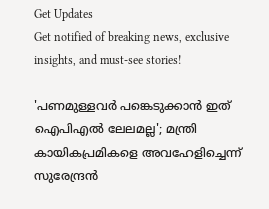Get Updates
Get notified of breaking news, exclusive insights, and must-see stories!

'പണമുള്ളവര്‍ പങ്കെടുക്കാന്‍ ഇത് ഐപിഎല്‍ ലേലമല്ല'; മന്ത്രി കായികപ്രമികളെ അവഹേളിച്ചെന്ന് സുരേന്ദ്രന്‍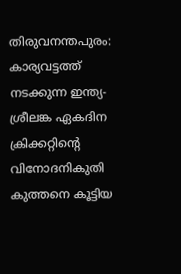തിരുവനന്തപുരം: കാര്യവട്ടത്ത് നടക്കുന്ന ഇന്ത്യ-ശ്രീലങ്ക ഏകദിന ക്രിക്കറ്റിന്റെ വിനോദനികുതി കുത്തനെ കൂട്ടിയ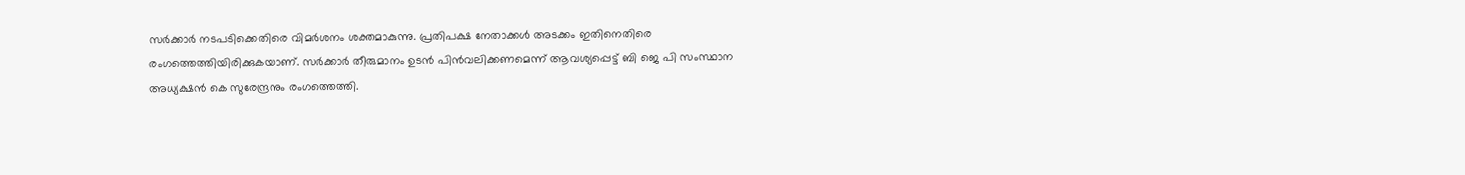സര്‍ക്കാര്‍ നടപടിക്കെതിരെ വിമര്‍ശനം ശക്തമാകുന്നു. പ്രതിപക്ഷ നേതാക്കള്‍ അടക്കം ഇതിനെതിരെ രംഗത്തെത്തിയിരിക്കുകയാണ്. സര്‍ക്കാര്‍ തീരുമാനം ഉടന്‍ പിന്‍വലിക്കണമെന്ന് ആവശ്യപ്പെട്ട് ബി ജെ പി സംസ്ഥാന അധ്യക്ഷന്‍ കെ സുരേന്ദ്രനും രംഗത്തെത്തി.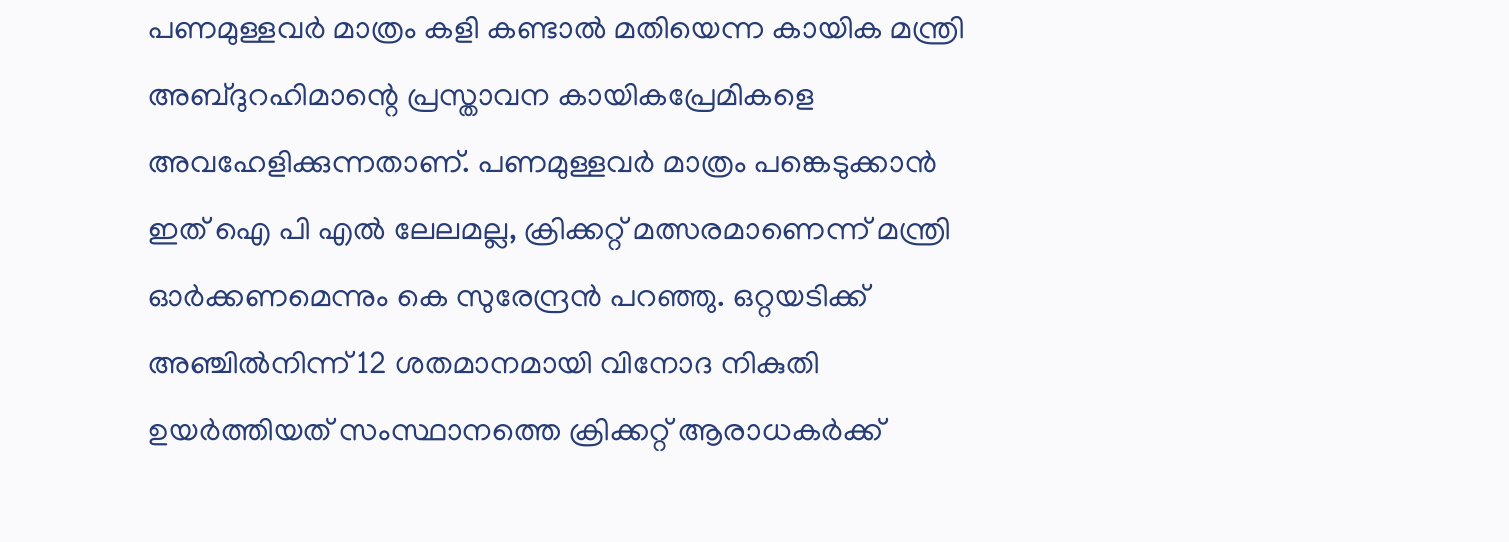പണമുള്ളവര്‍ മാത്രം കളി കണ്ടാല്‍ മതിയെന്ന കായിക മന്ത്രി അബ്ദുറഹിമാന്റെ പ്രസ്താവന കായികപ്രേമികളെ അവഹേളിക്കുന്നതാണ്. പണമുള്ളവര്‍ മാത്രം പങ്കെടുക്കാന്‍ ഇത് ഐ പി എല്‍ ലേലമല്ല, ക്രിക്കറ്റ് മത്സരമാണെന്ന് മന്ത്രി ഓര്‍ക്കണമെന്നും കെ സുരേന്ദ്രന്‍ പറഞ്ഞു. ഒറ്റയടിക്ക് അഞ്ചില്‍നിന്ന് 12 ശതമാനമായി വിനോദ നികുതി ഉയര്‍ത്തിയത് സംസ്ഥാനത്തെ ക്രിക്കറ്റ് ആരാധകര്‍ക്ക്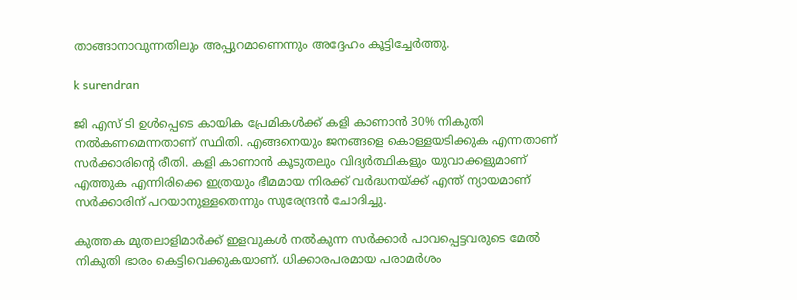താങ്ങാനാവുന്നതിലും അപ്പുറമാണെന്നും അദ്ദേഹം കൂട്ടിച്ചേര്‍ത്തു.

k surendran

ജി എസ് ടി ഉള്‍പ്പെടെ കായിക പ്രേമികള്‍ക്ക് കളി കാണാന്‍ 30% നികുതി നല്‍കണമെന്നതാണ് സ്ഥിതി. എങ്ങനെയും ജനങ്ങളെ കൊള്ളയടിക്കുക എന്നതാണ് സര്‍ക്കാരിന്റെ രീതി. കളി കാണാന്‍ കൂടുതലും വിദ്യര്‍ത്ഥികളും യുവാക്കളുമാണ് എത്തുക എന്നിരിക്കെ ഇത്രയും ഭീമമായ നിരക്ക് വര്‍ദ്ധനയ്ക്ക് എന്ത് ന്യായമാണ് സര്‍ക്കാരിന് പറയാനുള്ളതെന്നും സുരേന്ദ്രന്‍ ചോദിച്ചു.

കുത്തക മുതലാളിമാര്‍ക്ക് ഇളവുകള്‍ നല്‍കുന്ന സര്‍ക്കാര്‍ പാവപ്പെട്ടവരുടെ മേല്‍ നികുതി ഭാരം കെട്ടിവെക്കുകയാണ്. ധിക്കാരപരമായ പരാമര്‍ശം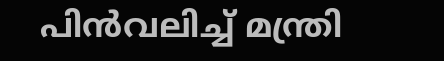പിന്‍വലിച്ച് മന്ത്രി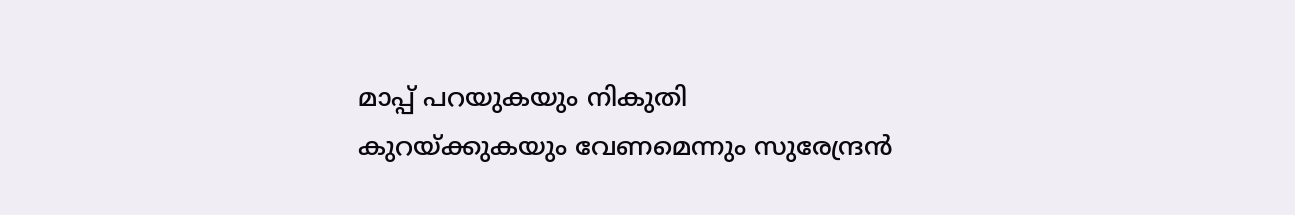മാപ്പ് പറയുകയും നികുതി കുറയ്ക്കുകയും വേണമെന്നും സുരേന്ദ്രന്‍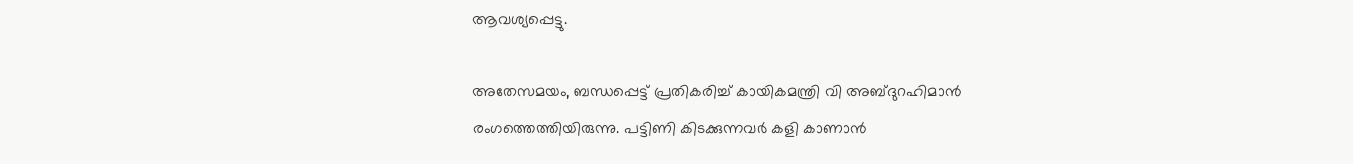ആവശ്യപ്പെട്ടു.

അതേസമയം, ബന്ധപ്പെട്ട് പ്രതികരിച്ച് കായികമന്ത്രി വി അബ്ദുറഹിമാന്‍ രംഗത്തെത്തിയിരുന്നു. പട്ടിണി കിടക്കുന്നവര്‍ കളി കാണാന്‍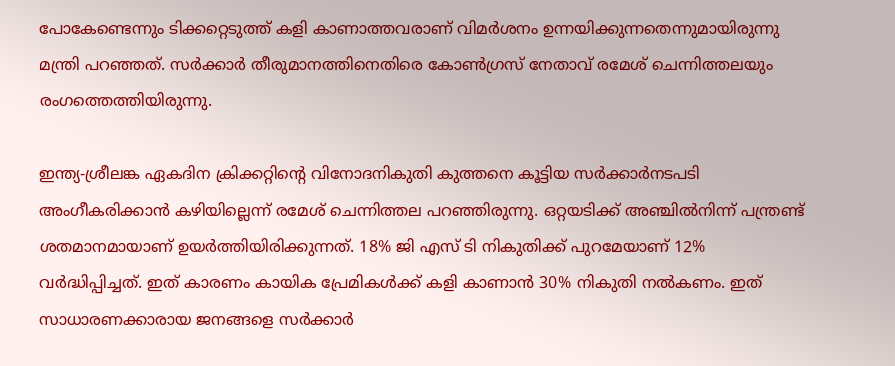പോകേണ്ടെന്നും ടിക്കറ്റെടുത്ത് കളി കാണാത്തവരാണ് വിമര്‍ശനം ഉന്നയിക്കുന്നതെന്നുമായിരുന്നു മന്ത്രി പറഞ്ഞത്. സര്‍ക്കാര്‍ തീരുമാനത്തിനെതിരെ കോണ്‍ഗ്രസ് നേതാവ് രമേശ് ചെന്നിത്തലയും രംഗത്തെത്തിയിരുന്നു.

ഇന്ത്യ-ശ്രീലങ്ക ഏകദിന ക്രിക്കറ്റിന്റെ വിനോദനികുതി കുത്തനെ കൂട്ടിയ സര്‍ക്കാര്‍നടപടി അംഗീകരിക്കാന്‍ കഴിയില്ലെന്ന് രമേശ് ചെന്നിത്തല പറഞ്ഞിരുന്നു. ഒറ്റയടിക്ക് അഞ്ചില്‍നിന്ന് പന്ത്രണ്ട് ശതമാനമായാണ് ഉയര്‍ത്തിയിരിക്കുന്നത്. 18% ജി എസ് ടി നികുതിക്ക് പുറമേയാണ് 12% വര്‍ദ്ധിപ്പിച്ചത്. ഇത് കാരണം കായിക പ്രേമികള്‍ക്ക് കളി കാണാന്‍ 30% നികുതി നല്‍കണം. ഇത് സാധാരണക്കാരായ ജനങ്ങളെ സര്‍ക്കാര്‍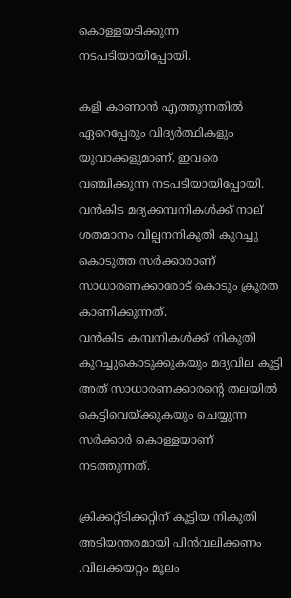കൊള്ളയടിക്കുന്ന നടപടിയായിപ്പോയി.

കളി കാണാന്‍ എത്തുന്നതില്‍ ഏറെപ്പേരും വിദ്യര്‍ത്ഥികളും യുവാക്കളുമാണ്. ഇവരെ വഞ്ചിക്കുന്ന നടപടിയായിപ്പോയി. വന്‍കിട മദ്യക്കമ്പനികള്‍ക്ക് നാല് ശതമാനം വില്പനനികുതി കുറച്ചു കൊടുത്ത സര്‍ക്കാരാണ് സാധാരണക്കാരോട് കൊടും ക്രൂരത കാണിക്കുന്നത്.
വന്‍കിട കമ്പനികള്‍ക്ക് നികുതി കുറച്ചുകൊടുക്കുകയും മദ്യവില കൂട്ടി അത് സാധാരണക്കാരന്റെ തലയില്‍ കെട്ടിവെയ്ക്കുകയും ചെയ്യുന്ന സര്‍ക്കാര്‍ കൊള്ളയാണ് നടത്തുന്നത്.

ക്രിക്കറ്റ്ടിക്കറ്റിന് കൂട്ടിയ നികുതി അടിയന്തരമായി പിന്‍വലിക്കണം .വിലക്കയറ്റം മൂലം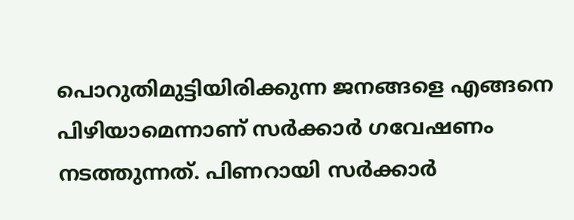പൊറുതിമുട്ടിയിരിക്കുന്ന ജനങ്ങളെ എങ്ങനെ പിഴിയാമെന്നാണ് സര്‍ക്കാര്‍ ഗവേഷണം നടത്തുന്നത്. പിണറായി സര്‍ക്കാര്‍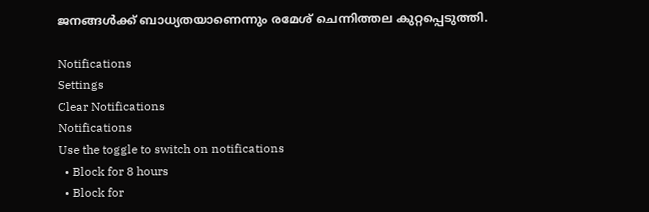ജനങ്ങള്‍ക്ക് ബാധ്യതയാണെന്നും രമേശ് ചെന്നിത്തല കുറ്റപ്പെടുത്തി.

Notifications
Settings
Clear Notifications
Notifications
Use the toggle to switch on notifications
  • Block for 8 hours
  • Block for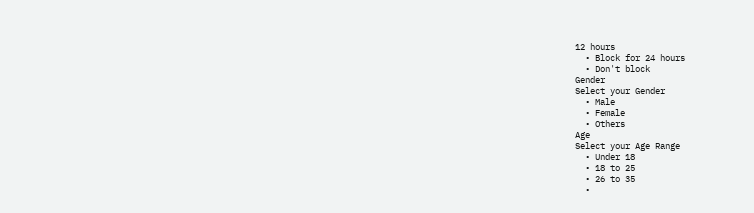12 hours
  • Block for 24 hours
  • Don't block
Gender
Select your Gender
  • Male
  • Female
  • Others
Age
Select your Age Range
  • Under 18
  • 18 to 25
  • 26 to 35
  •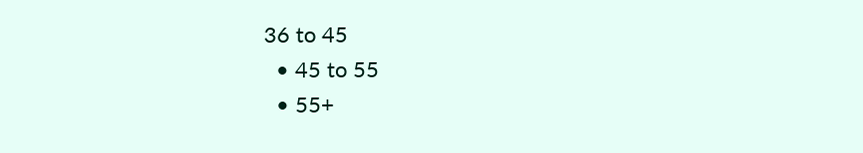36 to 45
  • 45 to 55
  • 55+